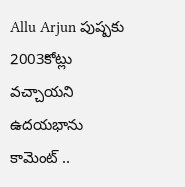Allu Arjun పుష్పకు 2003కోట్లు వచ్చాయని ఉదయభాను కామెంట్ ..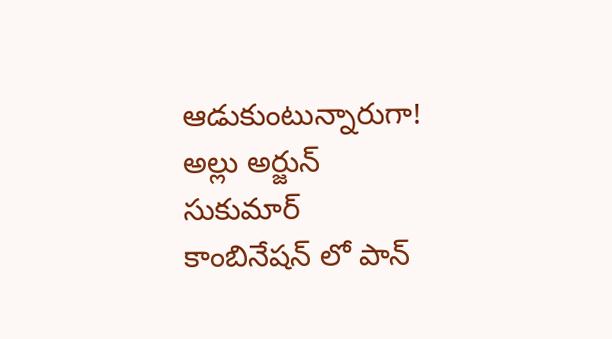ఆడుకుంటున్నారుగా!
అల్లు అర్జున్ సుకుమార్ కాంబినేషన్ లో పాన్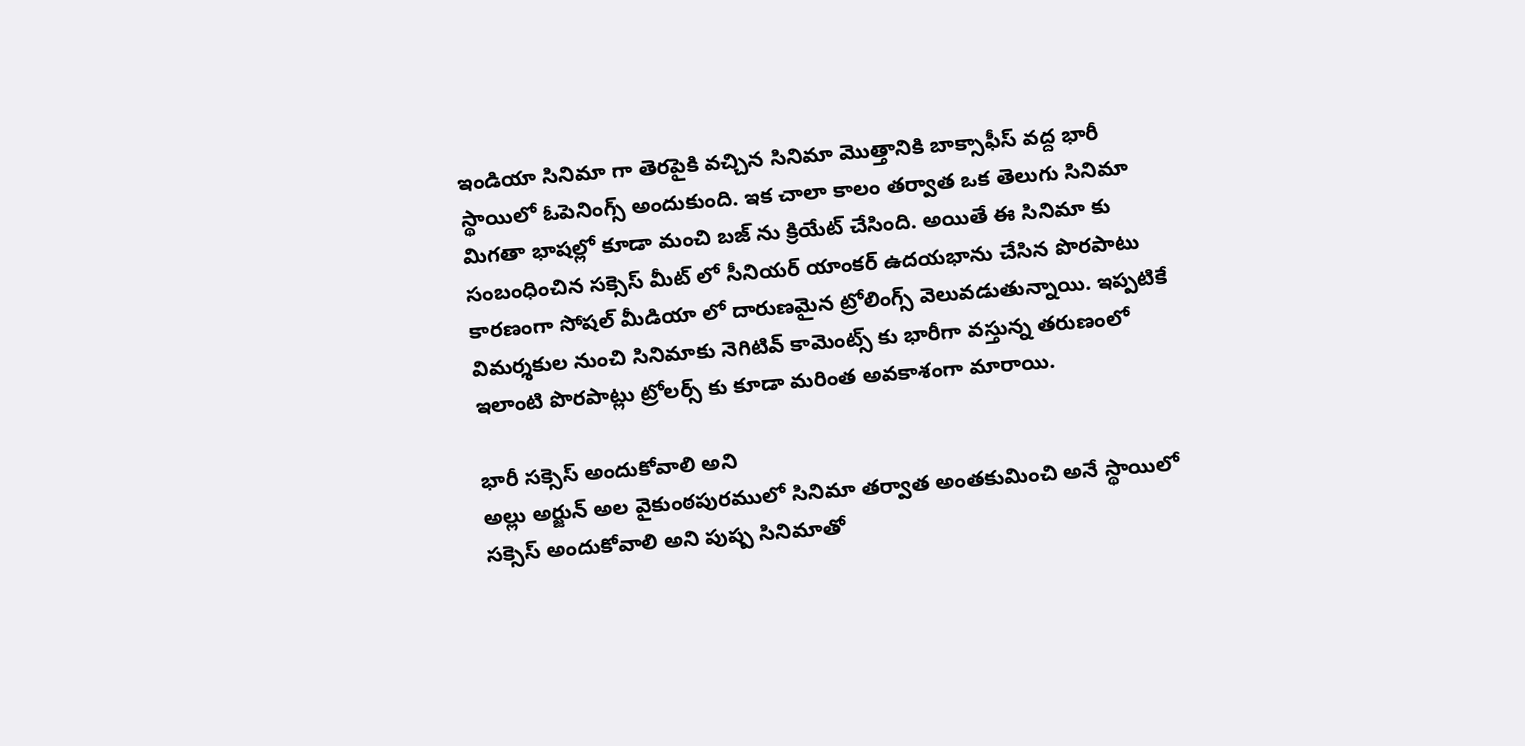ఇండియా సినిమా గా తెరపైకి వచ్చిన సినిమా మొత్తానికి బాక్సాఫీస్ వద్ద భారీ స్థాయిలో ఓపెనింగ్స్ అందుకుంది. ఇక చాలా కాలం తర్వాత ఒక తెలుగు సినిమా మిగతా భాషల్లో కూడా మంచి బజ్ ను క్రియేట్ చేసింది. అయితే ఈ సినిమా కు సంబంధించిన సక్సెస్ మీట్ లో సీనియర్ యాంకర్ ఉదయభాను చేసిన పొరపాటు కారణంగా సోషల్ మీడియా లో దారుణమైన ట్రోలింగ్స్ వెలువడుతున్నాయి. ఇప్పటికే విమర్శకుల నుంచి సినిమాకు నెగిటివ్ కామెంట్స్ కు భారీగా వస్తున్న తరుణంలో ఇలాంటి పొరపాట్లు ట్రోలర్స్ కు కూడా మరింత అవకాశంగా మారాయి.

భారీ సక్సెస్ అందుకోవాలి అని
అల్లు అర్జున్ అల వైకుంఠపురములో సినిమా తర్వాత అంతకుమించి అనే స్థాయిలో సక్సెస్ అందుకోవాలి అని పుష్ప సినిమాతో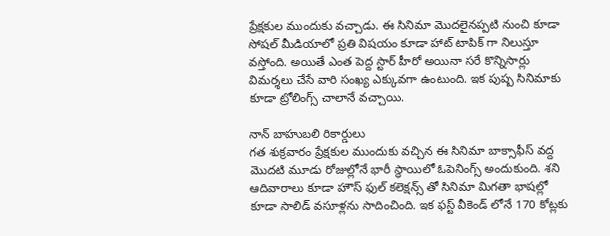ప్రేక్షకుల ముందుకు వచ్చాడు. ఈ సినిమా మొదలైనప్పటి నుంచి కూడా సోషల్ మీడియాలో ప్రతి విషయం కూడా హాట్ టాపిక్ గా నిలుస్తూ వస్తోంది. అయితే ఎంత పెద్ద స్టార్ హీరో అయినా సరే కొన్నిసార్లు విమర్శలు చేసే వారి సంఖ్య ఎక్కువగా ఉంటుంది. ఇక పుష్ప సినిమాకు కూడా ట్రోలింగ్స్ చాలానే వచ్చాయి.

నాన్ బాహుబలి రికార్డులు
గత శుక్రవారం ప్రేక్షకుల ముందుకు వచ్చిన ఈ సినిమా బాక్సాఫీస్ వద్ద మొదటి మూడు రోజుల్లోనే భారీ స్థాయిలో ఓపెనింగ్స్ అందుకుంది. శని ఆదివారాలు కూడా హౌస్ ఫుల్ కలెక్షన్స్ తో సినిమా మిగతా భాషల్లో కూడా సాలిడ్ వసూళ్లను సాదించింది. ఇక ఫస్ట్ వీకెండ్ లోనే 170 కోట్లకు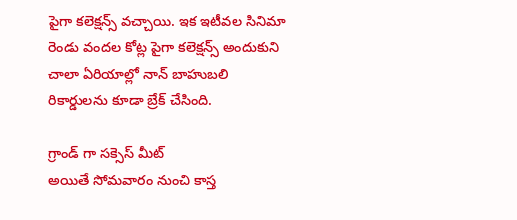పైగా కలెక్షన్స్ వచ్చాయి. ఇక ఇటీవల సినిమా రెండు వందల కోట్ల పైగా కలెక్షన్స్ అందుకుని చాలా ఏరియాల్లో నాన్ బాహుబలి రికార్డులను కూడా బ్రేక్ చేసింది.

గ్రాండ్ గా సక్సెస్ మీట్
అయితే సోమవారం నుంచి కాస్త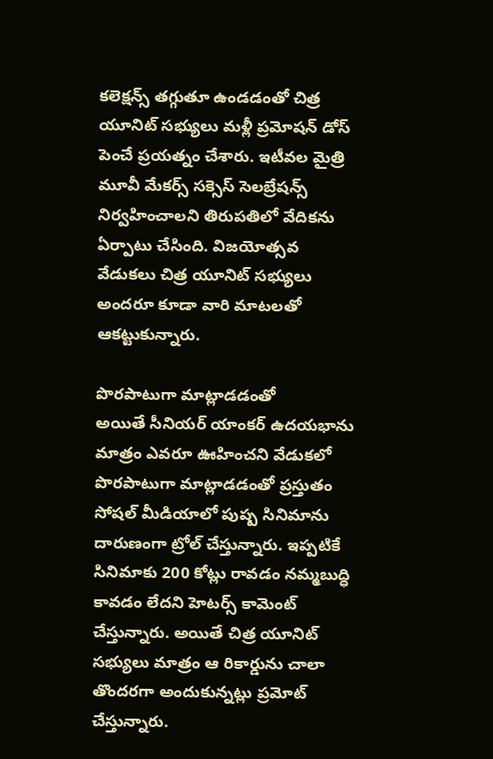కలెక్షన్స్ తగ్గుతూ ఉండడంతో చిత్ర యూనిట్ సభ్యులు మళ్లీ ప్రమోషన్ డోస్ పెంచే ప్రయత్నం చేశారు. ఇటీవల మైత్రి మూవీ మేకర్స్ సక్సెస్ సెలబ్రేషన్స్ నిర్వహించాలని తిరుపతిలో వేదికను ఏర్పాటు చేసింది. విజయోత్సవ వేడుకలు చిత్ర యూనిట్ సభ్యులు అందరూ కూడా వారి మాటలతో ఆకట్టుకున్నారు.

పొరపాటుగా మాట్లాడడంతో
అయితే సీనియర్ యాంకర్ ఉదయభాను మాత్రం ఎవరూ ఊహించని వేడుకలో పొరపాటుగా మాట్లాడడంతో ప్రస్తుతం సోషల్ మీడియాలో పుష్ప సినిమాను దారుణంగా ట్రోల్ చేస్తున్నారు. ఇప్పటికే సినిమాకు 200 కోట్లు రావడం నమ్మబుద్ధి కావడం లేదని హెటర్స్ కామెంట్ చేస్తున్నారు. అయితే చిత్ర యూనిట్ సభ్యులు మాత్రం ఆ రికార్డును చాలా తొందరగా అందుకున్నట్లు ప్రమోట్ చేస్తున్నారు.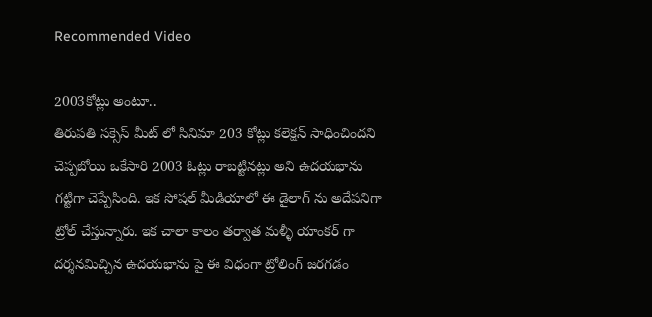Recommended Video

2003కోట్లు అంటూ..
తిరుపతి సక్సెస్ మీట్ లో సినిమా 203 కోట్లు కలెక్షన్ సాధించిందని చెప్పబోయి ఒకేసారి 2003 ఓట్లు రాబట్టినట్లు అని ఉదయభాను గట్టిగా చెప్పేసింది. ఇక సోషల్ మీడియాలో ఈ డైలాగ్ ను అదేపనిగా ట్రోల్ చేస్తున్నారు. ఇక చాలా కాలం తర్వాత మళ్ళీ యాంకర్ గా దర్శనమిచ్చిన ఉదయభాను పై ఈ విధంగా ట్రోలింగ్ జరగడం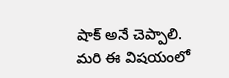షాక్ అనే చెప్పాలి. మరి ఈ విషయంలో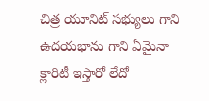చిత్ర యూనిట్ సభ్యులు గాని ఉదయభాను గాని ఏమైనా క్లారిటీ ఇస్తారో లేదో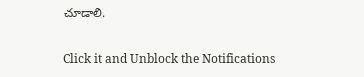చూడాలి.


Click it and Unblock the Notifications